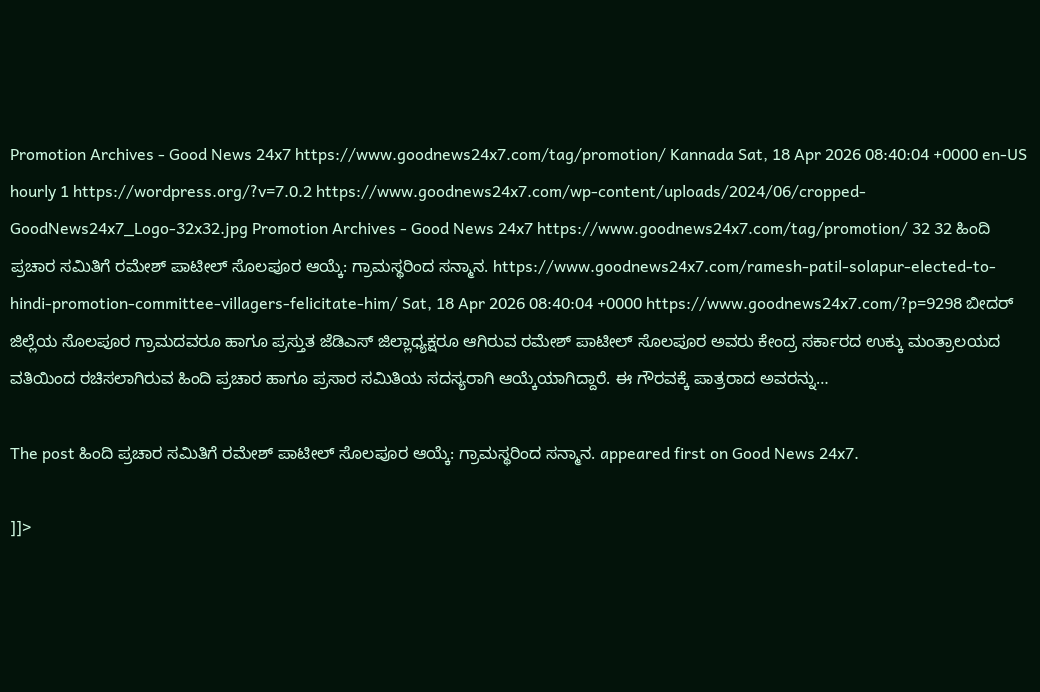Promotion Archives - Good News 24x7 https://www.goodnews24x7.com/tag/promotion/ Kannada Sat, 18 Apr 2026 08:40:04 +0000 en-US hourly 1 https://wordpress.org/?v=7.0.2 https://www.goodnews24x7.com/wp-content/uploads/2024/06/cropped-GoodNews24x7_Logo-32x32.jpg Promotion Archives - Good News 24x7 https://www.goodnews24x7.com/tag/promotion/ 32 32 ಹಿಂದಿ ಪ್ರಚಾರ ಸಮಿತಿಗೆ ರಮೇಶ್ ಪಾಟೀಲ್ ಸೊಲಪೂರ ಆಯ್ಕೆ: ಗ್ರಾಮಸ್ಥರಿಂದ ಸನ್ಮಾನ. https://www.goodnews24x7.com/ramesh-patil-solapur-elected-to-hindi-promotion-committee-villagers-felicitate-him/ Sat, 18 Apr 2026 08:40:04 +0000 https://www.goodnews24x7.com/?p=9298 ಬೀದರ್ ಜಿಲ್ಲೆಯ ಸೊಲಪೂರ ಗ್ರಾಮದವರೂ ಹಾಗೂ ಪ್ರಸ್ತುತ ಜೆಡಿಎಸ್ ಜಿಲ್ಲಾಧ್ಯಕ್ಷರೂ ಆಗಿರುವ ರಮೇಶ್ ಪಾಟೀಲ್ ಸೊಲಪೂರ ಅವರು ಕೇಂದ್ರ ಸರ್ಕಾರದ ಉಕ್ಕು ಮಂತ್ರಾಲಯದ ವತಿಯಿಂದ ರಚಿಸಲಾಗಿರುವ ಹಿಂದಿ ಪ್ರಚಾರ ಹಾಗೂ ಪ್ರಸಾರ ಸಮಿತಿಯ ಸದಸ್ಯರಾಗಿ ಆಯ್ಕೆಯಾಗಿದ್ದಾರೆ. ಈ ಗೌರವಕ್ಕೆ ಪಾತ್ರರಾದ ಅವರನ್ನು…

The post ಹಿಂದಿ ಪ್ರಚಾರ ಸಮಿತಿಗೆ ರಮೇಶ್ ಪಾಟೀಲ್ ಸೊಲಪೂರ ಆಯ್ಕೆ: ಗ್ರಾಮಸ್ಥರಿಂದ ಸನ್ಮಾನ. appeared first on Good News 24x7.

]]>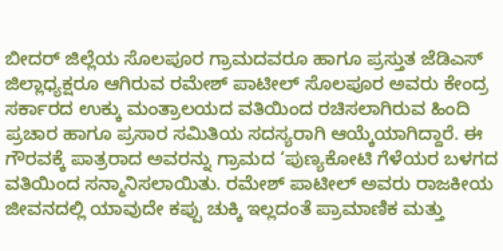ಬೀದರ್ ಜಿಲ್ಲೆಯ ಸೊಲಪೂರ ಗ್ರಾಮದವರೂ ಹಾಗೂ ಪ್ರಸ್ತುತ ಜೆಡಿಎಸ್ ಜಿಲ್ಲಾಧ್ಯಕ್ಷರೂ ಆಗಿರುವ ರಮೇಶ್ ಪಾಟೀಲ್ ಸೊಲಪೂರ ಅವರು ಕೇಂದ್ರ ಸರ್ಕಾರದ ಉಕ್ಕು ಮಂತ್ರಾಲಯದ ವತಿಯಿಂದ ರಚಿಸಲಾಗಿರುವ ಹಿಂದಿ ಪ್ರಚಾರ ಹಾಗೂ ಪ್ರಸಾರ ಸಮಿತಿಯ ಸದಸ್ಯರಾಗಿ ಆಯ್ಕೆಯಾಗಿದ್ದಾರೆ. ಈ ಗೌರವಕ್ಕೆ ಪಾತ್ರರಾದ ಅವರನ್ನು ಗ್ರಾಮದ ‘ಪುಣ್ಯಕೋಟಿ ಗೆಳೆಯರ ಬಳಗದ ವತಿಯಿಂದ ಸನ್ಮಾನಿಸಲಾಯಿತು. ರಮೇಶ್ ಪಾಟೀಲ್ ಅವರು ರಾಜಕೀಯ ಜೀವನದಲ್ಲಿ ಯಾವುದೇ ಕಪ್ಪು ಚುಕ್ಕಿ ಇಲ್ಲದಂತೆ ಪ್ರಾಮಾಣಿಕ ಮತ್ತು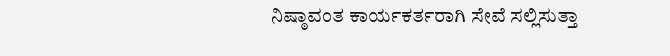ನಿಷ್ಠಾವಂತ ಕಾರ್ಯಕರ್ತರಾಗಿ ಸೇವೆ ಸಲ್ಲಿಸುತ್ತಾ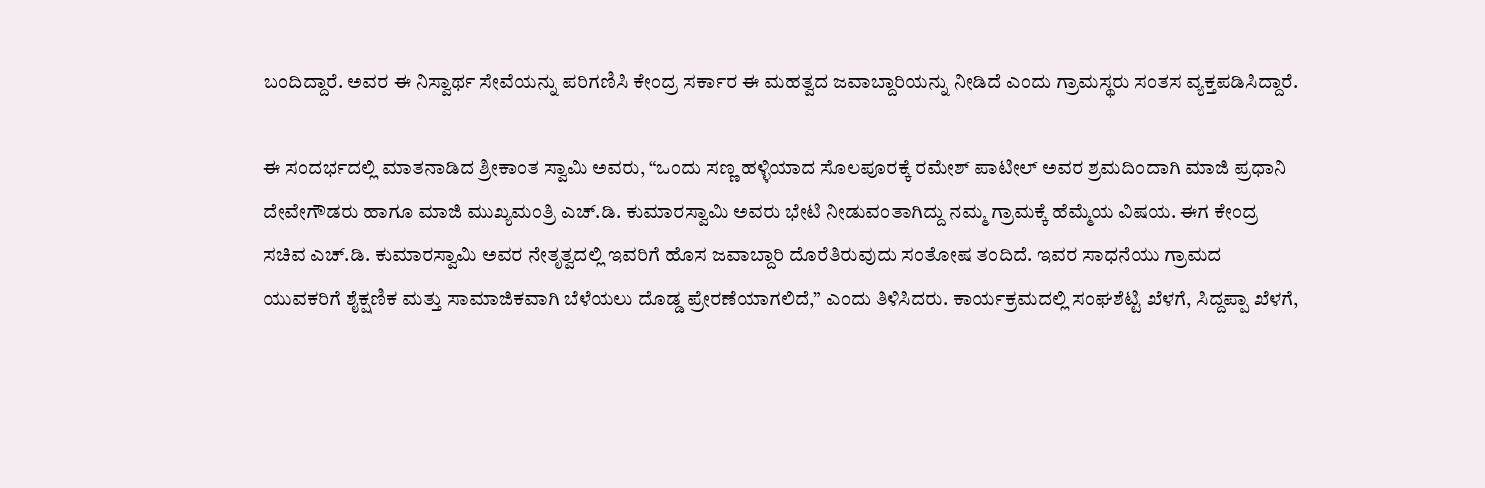ಬಂದಿದ್ದಾರೆ. ಅವರ ಈ ನಿಸ್ವಾರ್ಥ ಸೇವೆಯನ್ನು ಪರಿಗಣಿಸಿ ಕೇಂದ್ರ ಸರ್ಕಾರ ಈ ಮಹತ್ವದ ಜವಾಬ್ದಾರಿಯನ್ನು ನೀಡಿದೆ ಎಂದು ಗ್ರಾಮಸ್ಥರು ಸಂತಸ ವ್ಯಕ್ತಪಡಿಸಿದ್ದಾರೆ.

ಈ ಸಂದರ್ಭದಲ್ಲಿ ಮಾತನಾಡಿದ ಶ್ರೀಕಾಂತ ಸ್ವಾಮಿ ಅವರು, “ಒಂದು ಸಣ್ಣ ಹಳ್ಳಿಯಾದ ಸೊಲಪೂರಕ್ಕೆ ರಮೇಶ್ ಪಾಟೀಲ್ ಅವರ ಶ್ರಮದಿಂದಾಗಿ ಮಾಜಿ ಪ್ರಧಾನಿ ದೇವೇಗೌಡರು ಹಾಗೂ ಮಾಜಿ ಮುಖ್ಯಮಂತ್ರಿ ಎಚ್.ಡಿ. ಕುಮಾರಸ್ವಾಮಿ ಅವರು ಭೇಟಿ ನೀಡುವಂತಾಗಿದ್ದು ನಮ್ಮ ಗ್ರಾಮಕ್ಕೆ ಹೆಮ್ಮೆಯ ವಿಷಯ. ಈಗ ಕೇಂದ್ರ ಸಚಿವ ಎಚ್.ಡಿ. ಕುಮಾರಸ್ವಾಮಿ ಅವರ ನೇತೃತ್ವದಲ್ಲಿ ಇವರಿಗೆ ಹೊಸ ಜವಾಬ್ದಾರಿ ದೊರೆತಿರುವುದು ಸಂತೋಷ ತಂದಿದೆ. ಇವರ ಸಾಧನೆಯು ಗ್ರಾಮದ ಯುವಕರಿಗೆ ಶೈಕ್ಷಣಿಕ ಮತ್ತು ಸಾಮಾಜಿಕವಾಗಿ ಬೆಳೆಯಲು ದೊಡ್ಡ ಪ್ರೇರಣೆಯಾಗಲಿದೆ,” ಎಂದು ತಿಳಿಸಿದರು. ಕಾರ್ಯಕ್ರಮದಲ್ಲಿ ಸಂಘಶೆಟ್ಟಿ ಖೆಳಗೆ, ಸಿದ್ದಪ್ಪಾ ಖೆಳಗೆ,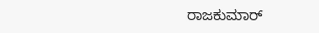ರಾಜಕುಮಾರ್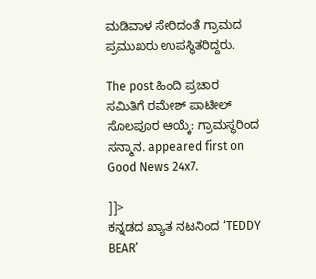ಮಡಿವಾಳ ಸೇರಿದಂತೆ ಗ್ರಾಮದ ಪ್ರಮುಖರು ಉಪಸ್ಥಿತರಿದ್ದರು.

The post ಹಿಂದಿ ಪ್ರಚಾರ ಸಮಿತಿಗೆ ರಮೇಶ್ ಪಾಟೀಲ್ ಸೊಲಪೂರ ಆಯ್ಕೆ: ಗ್ರಾಮಸ್ಥರಿಂದ ಸನ್ಮಾನ. appeared first on Good News 24x7.

]]>
ಕನ್ನಡದ ಖ್ಯಾತ ನಟನಿಂದ ‘TEDDY BEAR’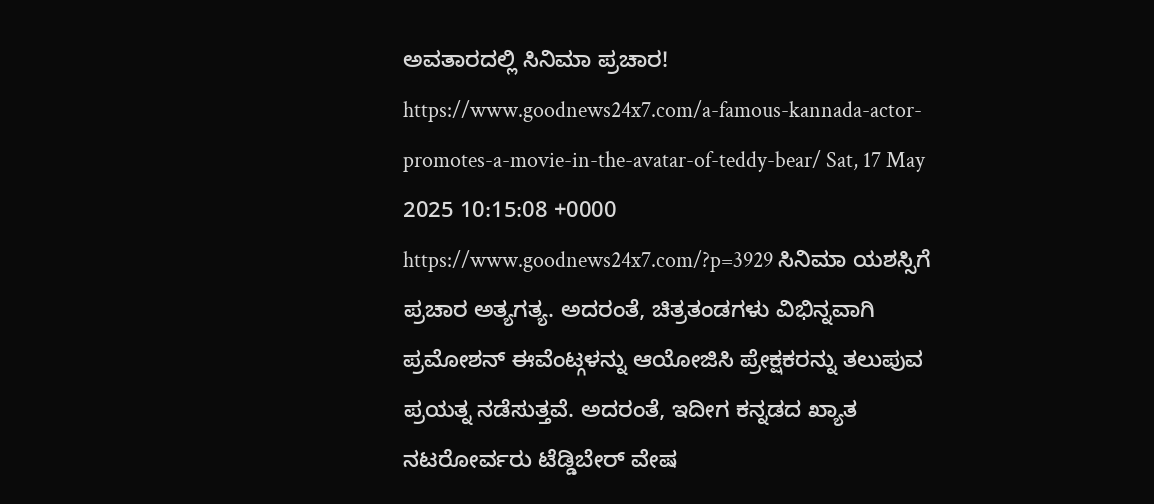ಅವತಾರದಲ್ಲಿ ಸಿನಿಮಾ ಪ್ರಚಾರ! https://www.goodnews24x7.com/a-famous-kannada-actor-promotes-a-movie-in-the-avatar-of-teddy-bear/ Sat, 17 May 2025 10:15:08 +0000 https://www.goodnews24x7.com/?p=3929 ಸಿನಿಮಾ ಯಶಸ್ಸಿಗೆ ಪ್ರಚಾರ ಅತ್ಯಗತ್ಯ. ಅದರಂತೆ, ಚಿತ್ರತಂಡಗಳು ವಿಭಿನ್ನವಾಗಿ ಪ್ರಮೋಶನ್ ಈವೆಂಟ್ಗಳನ್ನು ಆಯೋಜಿಸಿ ಪ್ರೇಕ್ಷಕರನ್ನು ತಲುಪುವ ಪ್ರಯತ್ನ ನಡೆಸುತ್ತವೆ. ಅದರಂತೆ, ಇದೀಗ ಕನ್ನಡದ ಖ್ಯಾತ ನಟರೋರ್ವರು ಟೆಡ್ಡಿಬೇರ್ ವೇಷ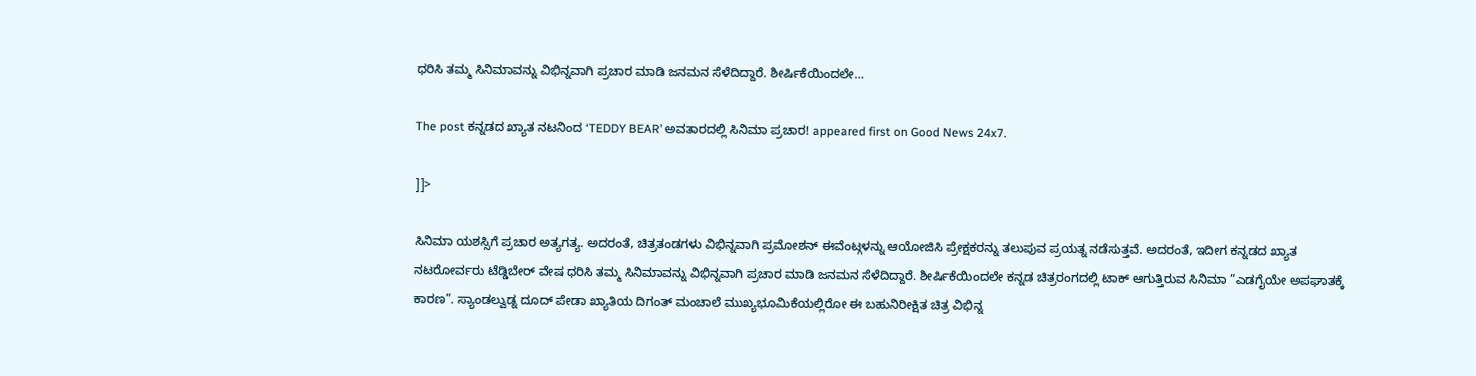ಧರಿಸಿ ತಮ್ಮ ಸಿನಿಮಾವನ್ನು ವಿಭಿನ್ನವಾಗಿ ಪ್ರಚಾರ ಮಾಡಿ ಜನಮನ ಸೆಳೆದಿದ್ದಾರೆ. ಶೀರ್ಷಿಕೆಯಿಂದಲೇ…

The post ಕನ್ನಡದ ಖ್ಯಾತ ನಟನಿಂದ ‘TEDDY BEAR’ ಅವತಾರದಲ್ಲಿ ಸಿನಿಮಾ ಪ್ರಚಾರ! appeared first on Good News 24x7.

]]>

ಸಿನಿಮಾ ಯಶಸ್ಸಿಗೆ ಪ್ರಚಾರ ಅತ್ಯಗತ್ಯ. ಅದರಂತೆ, ಚಿತ್ರತಂಡಗಳು ವಿಭಿನ್ನವಾಗಿ ಪ್ರಮೋಶನ್ ಈವೆಂಟ್ಗಳನ್ನು ಆಯೋಜಿಸಿ ಪ್ರೇಕ್ಷಕರನ್ನು ತಲುಪುವ ಪ್ರಯತ್ನ ನಡೆಸುತ್ತವೆ. ಅದರಂತೆ, ಇದೀಗ ಕನ್ನಡದ ಖ್ಯಾತ ನಟರೋರ್ವರು ಟೆಡ್ಡಿಬೇರ್ ವೇಷ ಧರಿಸಿ ತಮ್ಮ ಸಿನಿಮಾವನ್ನು ವಿಭಿನ್ನವಾಗಿ ಪ್ರಚಾರ ಮಾಡಿ ಜನಮನ ಸೆಳೆದಿದ್ದಾರೆ. ಶೀರ್ಷಿಕೆಯಿಂದಲೇ ಕನ್ನಡ ಚಿತ್ರರಂಗದಲ್ಲಿ ಟಾಕ್ ಆಗುತ್ತಿರುವ ಸಿನಿಮಾ ”ಎಡಗೈಯೇ ಅಪಘಾತಕ್ಕೆ ಕಾರಣ”. ಸ್ಯಾಂಡಲ್ವುಡ್ನ ದೂದ್ ಪೇಡಾ ಖ್ಯಾತಿಯ ದಿಗಂತ್ ಮಂಚಾಲೆ ಮುಖ್ಯಭೂಮಿಕೆಯಲ್ಲಿರೋ ಈ ಬಹುನಿರೀಕ್ಷಿತ ಚಿತ್ರ ವಿಭಿನ್ನ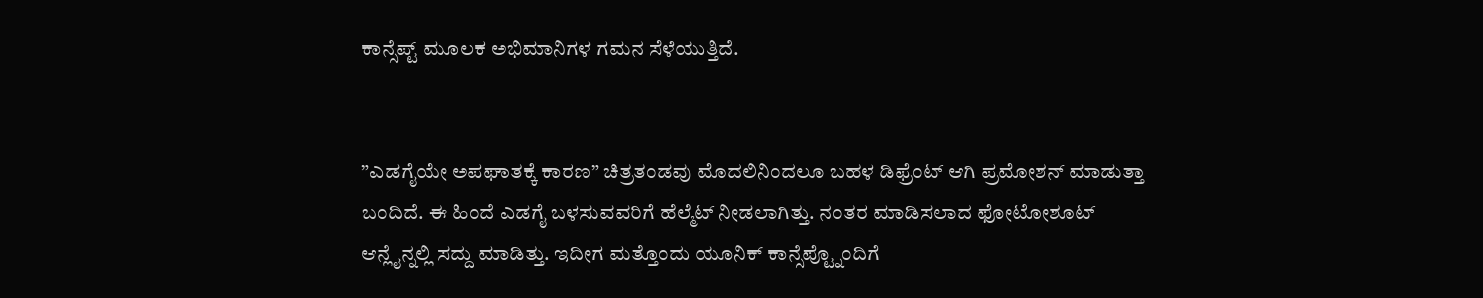ಕಾನ್ಸೆಪ್ಟ್ ಮೂಲಕ ಅಭಿಮಾನಿಗಳ ಗಮನ ಸೆಳೆಯುತ್ತಿದೆ.


”ಎಡಗೈಯೇ ಅಪಘಾತಕ್ಕೆ ಕಾರಣ” ಚಿತ್ರತಂಡವು ಮೊದಲಿನಿಂದಲೂ ಬಹಳ ಡಿಫ್ರೆಂಟ್ ಆಗಿ ಪ್ರಮೋಶನ್ ಮಾಡುತ್ತಾ ಬಂದಿದೆ. ಈ ಹಿಂದೆ ಎಡಗೈ ಬಳಸುವವರಿಗೆ ಹೆಲ್ಮೆಟ್ ನೀಡಲಾಗಿತ್ತು. ನಂತರ ಮಾಡಿಸಲಾದ ಫೋಟೋಶೂಟ್ ಆನ್ಲೈನ್ನಲ್ಲಿ ಸದ್ದು ಮಾಡಿತ್ತು. ಇದೀಗ ಮತ್ತೊಂದು ಯೂನಿಕ್ ಕಾನ್ಸೆಪ್ಟ್ನೊಂದಿಗೆ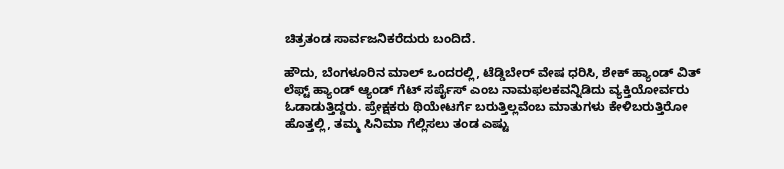ಚಿತ್ರತಂಡ ಸಾರ್ವಜನಿಕರೆದುರು ಬಂದಿದೆ.

ಹೌದು, ಬೆಂಗಳೂರಿನ ಮಾಲ್ ಒಂದರಲ್ಲಿ, ಟೆಡ್ಡಿಬೇರ್ ವೇಷ ಧರಿಸಿ, ಶೇಕ್ ಹ್ಯಾಂಡ್ ವಿತ್ ಲೆಫ್ಟ್ ಹ್ಯಾಂಡ್ ಆ್ಯಂಡ್ ಗೆಟ್ ಸರ್ಪೈಸ್ ಎಂಬ ನಾಮಫಲಕವನ್ನಿಡಿದು ವ್ಯಕ್ತಿಯೋರ್ವರು ಓಡಾಡುತ್ತಿದ್ದರು. ಪ್ರೇಕ್ಷಕರು ಥಿಯೇಟರ್ಗೆ ಬರುತ್ತಿಲ್ಲವೆಂಬ ಮಾತುಗಳು ಕೇಳಿಬರುತ್ತಿರೋ ಹೊತ್ತಲ್ಲಿ, ತಮ್ಮ ಸಿನಿಮಾ ಗೆಲ್ಲಿಸಲು ತಂಡ ಎಷ್ಟು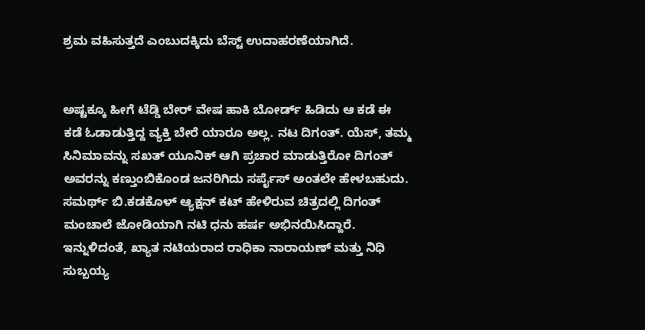ಶ್ರಮ ವಹಿಸುತ್ತದೆ ಎಂಬುದಕ್ಕಿದು ಬೆಸ್ಟ್ ಉದಾಹರಣೆಯಾಗಿದೆ.


ಅಷ್ಟಕ್ಕೂ ಹೀಗೆ ಟೆಡ್ಡಿ ಬೇರ್ ವೇಷ ಹಾಕಿ ಬೋರ್ಡ್ ಹಿಡಿದು ಆ ಕಡೆ ಈ ಕಡೆ ಓಡಾಡುತ್ತಿದ್ದ ವ್ಯಕ್ತಿ ಬೇರೆ ಯಾರೂ ಅಲ್ಲ. ನಟ ದಿಗಂತ್. ಯೆಸ್, ತಮ್ಮ ಸಿನಿಮಾವನ್ನು ಸಖತ್ ಯೂನಿಕ್ ಆಗಿ ಪ್ರಚಾರ ಮಾಡುತ್ತಿರೋ ದಿಗಂತ್ ಅವರನ್ನು ಕಣ್ತುಂಬಿಕೊಂಡ ಜನರಿಗಿದು ಸರ್ಪೈಸ್ ಅಂತಲೇ ಹೇಳಬಹುದು. ಸಮರ್ಥ್ ಬಿ.ಕಡಕೊಳ್ ಆ್ಯಕ್ಷನ್ ಕಟ್ ಹೇಳಿರುವ ಚಿತ್ರದಲ್ಲಿ ದಿಗಂತ್ ಮಂಚಾಲೆ ಜೋಡಿಯಾಗಿ ನಟಿ ಧನು ಹರ್ಷ ಅಭಿನಯಿಸಿದ್ದಾರೆ. ಇನ್ನುಳಿದಂತೆ, ಖ್ಯಾತ ನಟಿಯರಾದ ರಾಧಿಕಾ ನಾರಾಯಣ್ ಮತ್ತು ನಿಧಿ ಸುಬ್ಬಯ್ಯ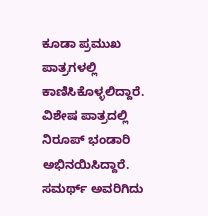ಕೂಡಾ ಪ್ರಮುಖ ಪಾತ್ರಗಳಲ್ಲಿ ಕಾಣಿಸಿಕೊಳ್ಳಲಿದ್ದಾರೆ. ವಿಶೇಷ ಪಾತ್ರದಲ್ಲಿ ನಿರೂಪ್ ಭಂಡಾರಿ ಅಭಿನಯಿಸಿದ್ದಾರೆ. ಸಮರ್ಥ್ ಅವರಿಗಿದು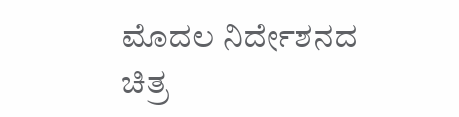ಮೊದಲ ನಿರ್ದೇಶನದ ಚಿತ್ರ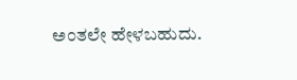ಅಂತಲೇ ಹೇಳಬಹುದು.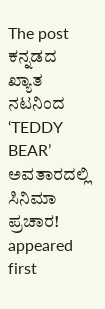The post ಕನ್ನಡದ ಖ್ಯಾತ ನಟನಿಂದ ‘TEDDY BEAR’ ಅವತಾರದಲ್ಲಿ ಸಿನಿಮಾ ಪ್ರಚಾರ! appeared first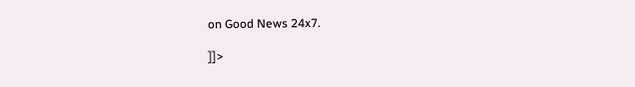on Good News 24x7.

]]>